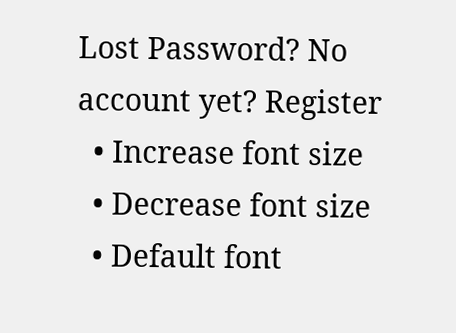Lost Password? No account yet? Register
  • Increase font size
  • Decrease font size
  • Default font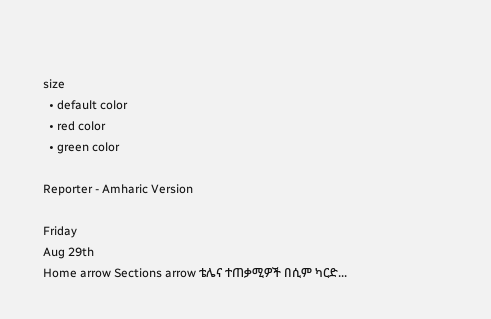size
  • default color
  • red color
  • green color

Reporter - Amharic Version

Friday
Aug 29th
Home arrow Sections arrow ቴሌና ተጠቃሚዎች በሲም ካርድ...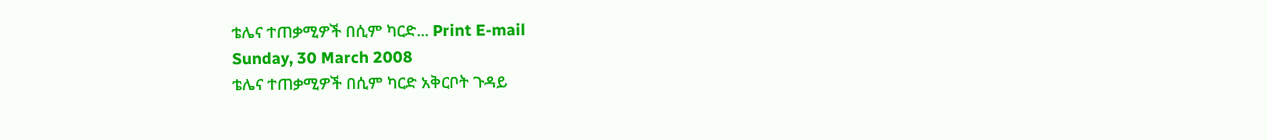ቴሌና ተጠቃሚዎች በሲም ካርድ... Print E-mail
Sunday, 30 March 2008
ቴሌና ተጠቃሚዎች በሲም ካርድ አቅርቦት ጉዳይ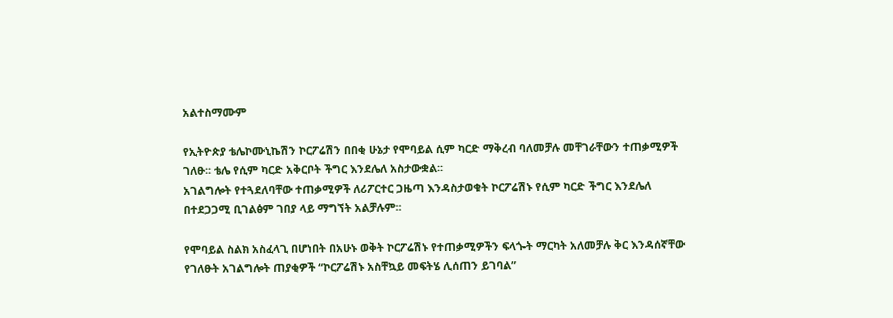አልተስማሙም

የኢትዮጵያ ቴሌኮሙኒኬሽን ኮርፖሬሽን በበቂ ሁኔታ የሞባይል ሲም ካርድ ማቅረብ ባለመቻሉ መቸገራቸውን ተጠቃሚዎች ገለፁ፡፡ ቴሌ የሲም ካርድ አቅርቦት ችግር እንደሌለ አስታውቋል፡፡
አገልግሎት የተጓደለባቸው ተጠቃሚዎች ለሪፖርተር ጋዜጣ እንዳስታወቁት ኮርፖሬሽኑ የሲም ካርድ ችግር እንደሌለ በተደጋጋሚ ቢገልፅም ገበያ ላይ ማግኘት አልቻሉም፡፡

የሞባይል ስልክ አስፈላጊ በሆነበት በአሁኑ ወቅት ኮርፖሬሽኑ የተጠቃሚዎችን ፍላጐት ማርካት አለመቻሉ ቅር እንዳሰኛቸው የገለፁት አገልግሎት ጠያቂዎች “ኮርፖሬሽኑ አስቸኳይ መፍትሄ ሊሰጠን ይገባል”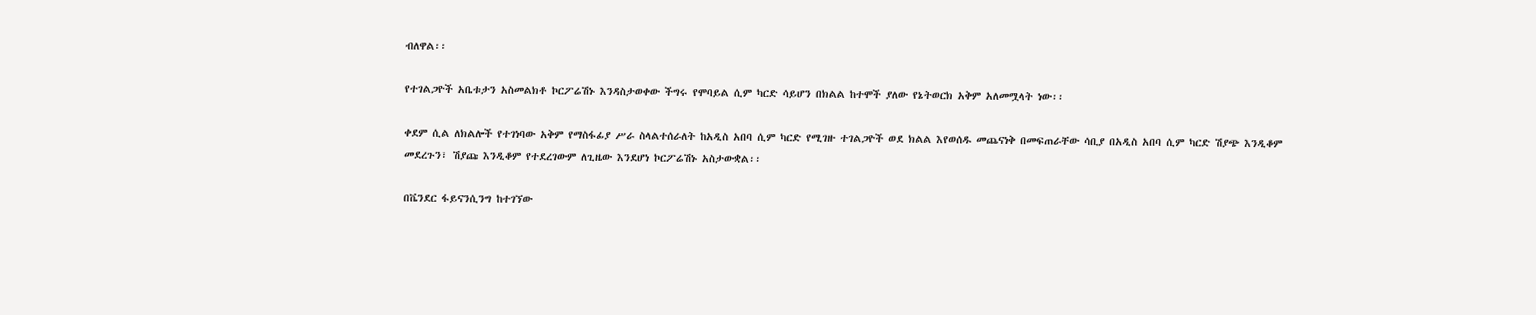ብለዋል፡፡

የተገልጋዮች አቤቱታን አስመልክቶ ኮርፖሬሽኑ እንዳስታወቀው ችግሩ የሞባይል ሲም ካርድ ሳይሆን በክልል ከተሞች ያለው የኔትወርክ አቅም አለመሟላት ነው፡፡

ቀደም ሲል ለክልሎች የተገነባው አቅም የማስፋፊያ ሥራ ስላልተሰራለት ከአዲስ አበባ ሲም ካርድ የሚገዙ ተገልጋዮች ወደ ክልል እየወሰዱ መጨናነቅ በመፍጠራቸው ሳቢያ በአዲስ አበባ ሲም ካርድ ሽያጭ እንዲቆም መደረጉን፣ ሽያጩ እንዲቆም የተደረገውም ለጊዜው እንደሆነ ኮርፖሬሽኑ አስታውቋል፡፡

በቬንደር ፋይናንሲንግ ከተገኘው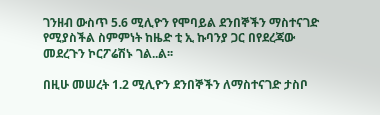ገንዘብ ውስጥ 5.6 ሚሊዮን የሞባይል ደንበኞችን ማስተናገድ የሚያስችል ስምምነት ከዜድ ቲ ኢ ኩባንያ ጋር በየደረጃው መደረጉን ኮርፖሬሽኑ ገል..ል፡፡

በዚሁ መሠረት 1.2 ሚሊዮን ደንበኞችን ለማስተናገድ ታስቦ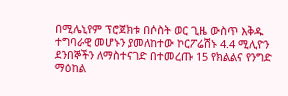በሚሌኒየም ፕሮጀክቱ በሶስት ወር ጊዜ ውስጥ እቅዱ ተግባራዊ መሆኑን ያመለከተው ኮርፖሬሽኑ 4.4 ሚሊዮን ደንበኞችን ለማስተናገድ በተመረጡ 15 የክልልና የንግድ ማዕከል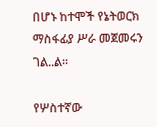በሆኑ ከተሞች የኔትወርክ ማስፋፊያ ሥራ መጀመሩን ገል..ል፡፡

የሦስተኛው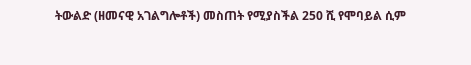ትውልድ (ዘመናዊ አገልግሎቶች) መስጠት የሚያስችል 250 ሺ የሞባይል ሲም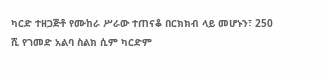ካርድ ተዘጋጅቶ የሙከራ ሥራው ተጠናቆ በርክክብ ላይ መሆኑን፣ 250 ሺ የገመድ አልባ ስልክ ሲም ካርድም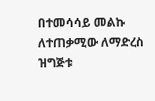በተመሳሳይ መልኩ ለተጠቃሚው ለማድረስ ዝግጅቱ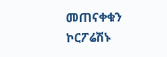መጠናቀቁን ኮርፖሬሽኑ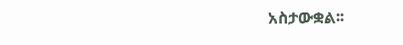አስታውቋል፡፡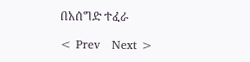በአሰግድ ተፈራ

< Prev   Next >